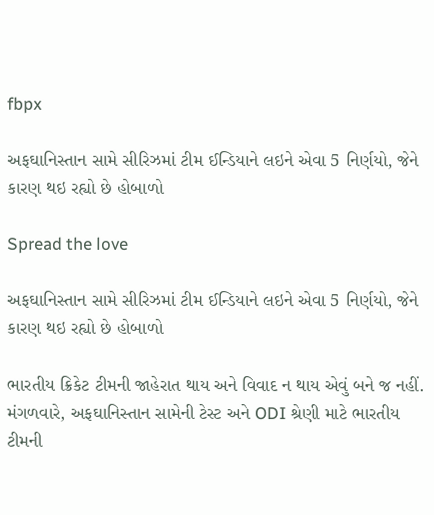fbpx

અફઘાનિસ્તાન સામે સીરિઝમાં ટીમ ઈન્ડિયાને લઇને એવા 5 નિર્ણયો, જેને કારણ થઇ રહ્યો છે હોબાળો

Spread the love

અફઘાનિસ્તાન સામે સીરિઝમાં ટીમ ઈન્ડિયાને લઇને એવા 5 નિર્ણયો, જેને કારણ થઇ રહ્યો છે હોબાળો

ભારતીય ક્રિકેટ ટીમની જાહેરાત થાય અને વિવાદ ન થાય એવું બને જ નહીં. મંગળવારે, અફઘાનિસ્તાન સામેની ટેસ્ટ અને ODI શ્રેણી માટે ભારતીય ટીમની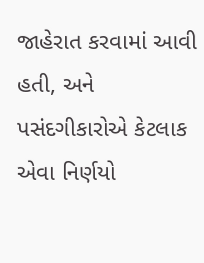જાહેરાત કરવામાં આવી હતી, અને પસંદગીકારોએ કેટલાક એવા નિર્ણયો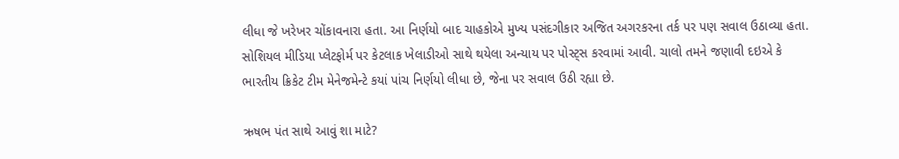લીધા જે ખરેખર ચોંકાવનારા હતા. આ નિર્ણયો બાદ ચાહકોએ મુખ્ય પસંદગીકાર અજિત અગરકરના તર્ક પર પણ સવાલ ઉઠાવ્યા હતા. સોશિયલ મીડિયા પ્લેટફોર્મ પર કેટલાક ખેલાડીઓ સાથે થયેલા અન્યાય પર પોસ્ટ્સ કરવામાં આવી. ચાલો તમને જણાવી દઇએ કે ભારતીય ક્રિકેટ ટીમ મેનેજમેન્ટે કયાં પાંચ નિર્ણયો લીધા છે, જેના પર સવાલ ઉઠી રહ્યા છે.

ઋષભ પંત સાથે આવું શા માટે?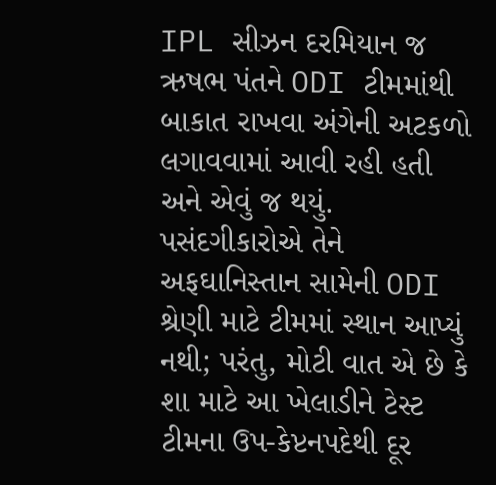IPL સીઝન દરમિયાન જ ઋષભ પંતને ODI ટીમમાંથી બાકાત રાખવા અંગેની અટકળો લગાવવામાં આવી રહી હતી અને એવું જ થયું. પસંદગીકારોએ તેને અફઘાનિસ્તાન સામેની ODI શ્રેણી માટે ટીમમાં સ્થાન આપ્યું નથી; પરંતુ, મોટી વાત એ છે કે શા માટે આ ખેલાડીને ટેસ્ટ ટીમના ઉપ-કેપ્ટનપદેથી દૂર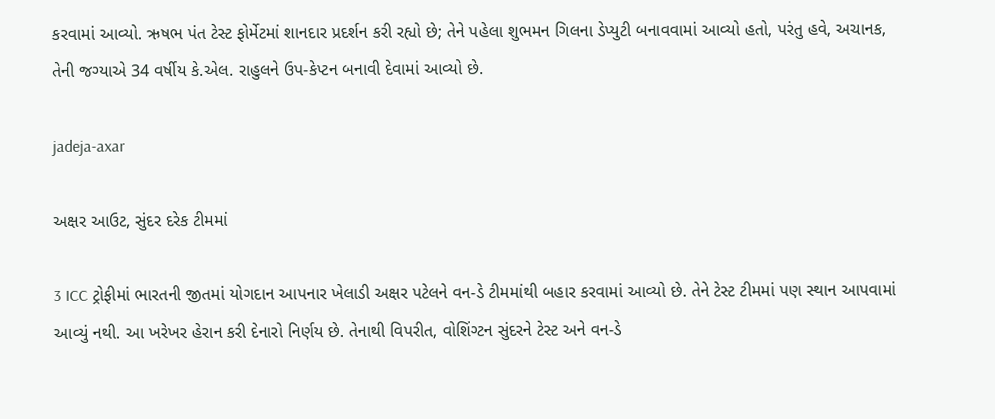કરવામાં આવ્યો. ઋષભ પંત ટેસ્ટ ફોર્મેટમાં શાનદાર પ્રદર્શન કરી રહ્યો છે; તેને પહેલા શુભમન ગિલના ડેપ્યુટી બનાવવામાં આવ્યો હતો, પરંતુ હવે, અચાનક, તેની જગ્યાએ 34 વર્ષીય કે.એલ. રાહુલને ઉપ-કેપ્ટન બનાવી દેવામાં આવ્યો છે.

jadeja-axar

અક્ષર આઉટ, સુંદર દરેક ટીમમાં

3 ICC ટ્રોફીમાં ભારતની જીતમાં યોગદાન આપનાર ખેલાડી અક્ષર પટેલને વન-ડે ટીમમાંથી બહાર કરવામાં આવ્યો છે. તેને ટેસ્ટ ટીમમાં પણ સ્થાન આપવામાં આવ્યું નથી. આ ખરેખર હેરાન કરી દેનારો નિર્ણય છે. તેનાથી વિપરીત, વોશિંગ્ટન સુંદરને ટેસ્ટ અને વન-ડે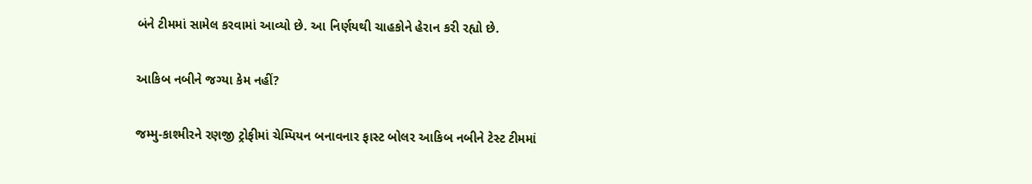બંને ટીમમાં સામેલ કરવામાં આવ્યો છે. આ નિર્ણયથી ચાહકોને હેરાન કરી રહ્યો છે.

આકિબ નબીને જગ્યા કેમ નહીં?

જમ્મુ-કાશ્મીરને રણજી ટ્રોફીમાં ચેમ્પિયન બનાવનાર ફાસ્ટ બોલર આકિબ નબીને ટેસ્ટ ટીમમાં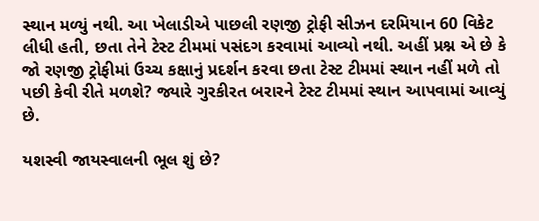સ્થાન મળ્યું નથી. આ ખેલાડીએ પાછલી રણજી ટ્રોફી સીઝન દરમિયાન 60 વિકેટ લીધી હતી, છતા તેને ટેસ્ટ ટીમમાં પસંદગ કરવામાં આવ્યો નથી. અહીં પ્રશ્ન એ છે કે જો રણજી ટ્રોફીમાં ઉચ્ચ કક્ષાનું પ્રદર્શન કરવા છતા ટેસ્ટ ટીમમાં સ્થાન નહીં મળે તો પછી કેવી રીતે મળશે? જ્યારે ગુરકીરત બરારને ટેસ્ટ ટીમમાં સ્થાન આપવામાં આવ્યું છે.

યશસ્વી જાયસ્વાલની ભૂલ શું છે?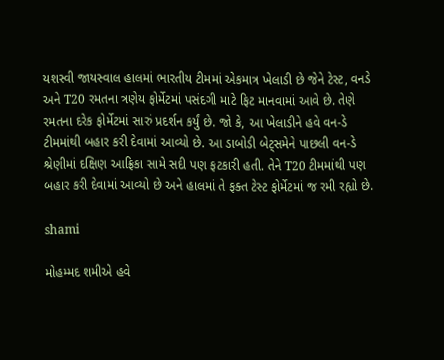યશસ્વી જાયસ્વાલ હાલમાં ભારતીય ટીમમાં એકમાત્ર ખેલાડી છે જેને ટેસ્ટ, વનડે અને T20 રમતના ત્રણેય ફોર્મેટમાં પસંદગી માટે ફિટ માનવામાં આવે છે. તેણે રમતના દરેક ફોર્મેટમાં સારું પ્રદર્શન કર્યું છે. જો કે, આ ખેલાડીને હવે વન-ડે ટીમમાંથી બહાર કરી દેવામાં આવ્યો છે. આ ડાબોડી બેટ્સમેને પાછલી વન-ડે શ્રેણીમાં દક્ષિણ આફ્રિકા સામે સદી પણ ફટકારી હતી. તેને T20 ટીમમાંથી પણ બહાર કરી દેવામાં આવ્યો છે અને હાલમાં તે ફક્ત ટેસ્ટ ફોર્મેટમાં જ રમી રહ્યો છે.

shami

મોહમ્મદ શમીએ હવે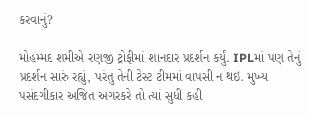કરવાનું?

મોહમ્મદ શમીએ રણજી ટ્રોફીમાં શાનદાર પ્રદર્શન કર્યું. IPLમાં પણ તેનું પ્રદર્શન સારું રહ્યું, પરંતુ તેની ટેસ્ટ ટીમમાં વાપસી ન થઇ. મુખ્ય પસંદગીકાર અજિત અગરકરે તો ત્યાં સુધી કહી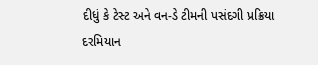દીધું કે ટેસ્ટ અને વન-ડે ટીમની પસંદગી પ્રક્રિયા દરમિયાન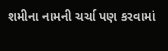શમીના નામની ચર્ચા પણ કરવામાં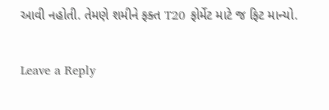આવી નહોતી. તેમણે શમીને ફક્ત T20 ફોર્મેટ માટે જ ફિટ માન્યો.

Leave a Reply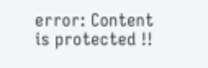error: Content is protected !!